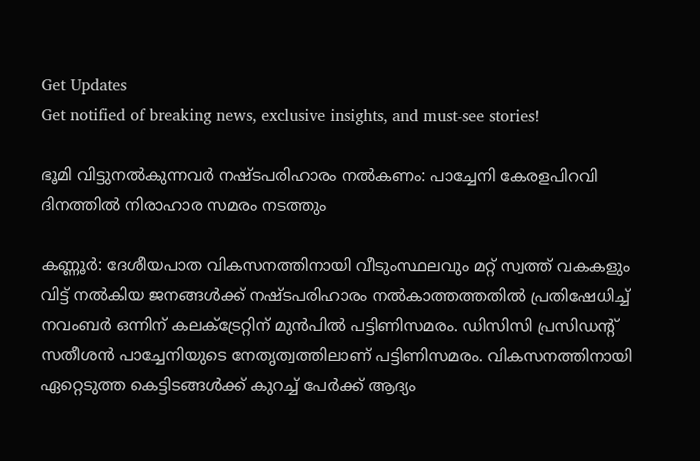Get Updates
Get notified of breaking news, exclusive insights, and must-see stories!

ഭൂമി വിട്ടുനല്‍കുന്നവര്‍ നഷ്ടപരിഹാരം നല്‍കണം: പാച്ചേനി കേരളപിറവി ദിനത്തില്‍ നിരാഹാര സമരം നടത്തും

കണ്ണൂര്‍: ദേശീയപാത വികസനത്തിനായി വീടുംസ്ഥലവും മറ്റ് സ്വത്ത് വകകളും വിട്ട് നല്‍കിയ ജനങ്ങള്‍ക്ക് നഷ്ടപരിഹാരം നല്‍കാത്തത്തതില്‍ പ്രതിഷേധിച്ച് നവംബര്‍ ഒന്നിന് കലക്ട്രേറ്റിന് മുന്‍പില്‍ പട്ടിണിസമരം. ഡിസിസി പ്രസിഡന്റ് സതീശന്‍ പാച്ചേനിയുടെ നേതൃത്വത്തിലാണ് പട്ടിണിസമരം. വികസനത്തിനായി ഏറ്റെടുത്ത കെട്ടിടങ്ങള്‍ക്ക് കുറച്ച് പേര്‍ക്ക് ആദ്യം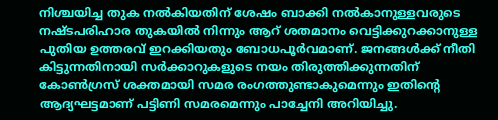നിശ്ചയിച്ച തുക നല്‍കിയതിന് ശേഷം ബാക്കി നല്‍കാനുള്ളവരുടെ നഷ്ടപരിഹാര തുകയില്‍ നിന്നും ആറ് ശതമാനം വെട്ടിക്കുറക്കാനുള്ള പുതിയ ഉത്തരവ് ഇറക്കിയതും ബോധപൂര്‍വമാണ്. ജനങ്ങള്‍ക്ക് നീതി കിട്ടുന്നതിനായി സര്‍ക്കാറുകളുടെ നയം തിരുത്തിക്കുന്നതിന് കോണ്‍ഗ്രസ് ശക്തമായി സമര രംഗത്തുണ്ടാകുമെന്നും ഇതിന്റെ ആദ്യഘട്ടമാണ് പട്ടിണി സമരമെന്നും പാച്ചേനി അറിയിച്ചു.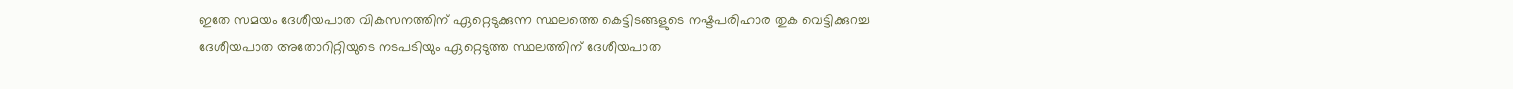ഇതേ സമയം ദേശീയപാത വികസനത്തിന് ഏറ്റെടുക്കുന്ന സ്ഥലത്തെ കെട്ടിടങ്ങളുടെ നഷ്ടപരിഹാര തുക വെട്ടിക്കുറച്ച ദേശീയപാത അതോറിറ്റിയുടെ നടപടിയും ഏറ്റെടുത്ത സ്ഥലത്തിന് ദേശീയപാത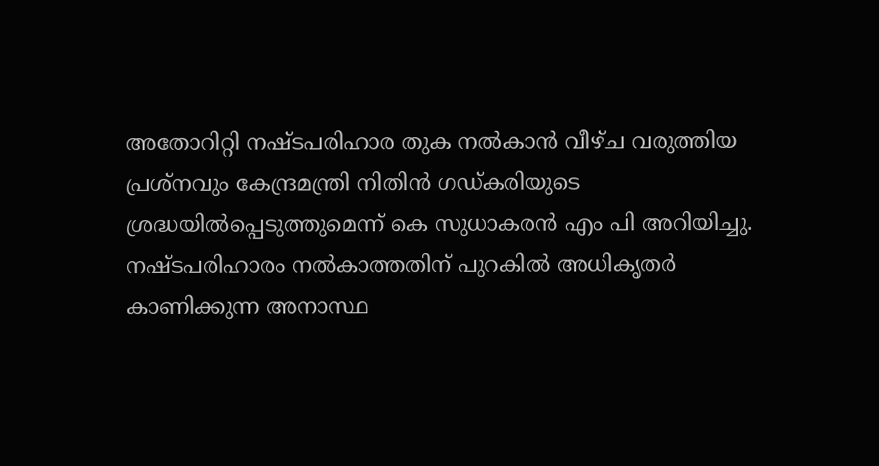അതോറിറ്റി നഷ്ടപരിഹാര തുക നല്‍കാന്‍ വീഴ്ച വരുത്തിയ പ്രശ്‌നവും കേന്ദ്രമന്ത്രി നിതിന്‍ ഗഡ്കരിയുടെ ശ്രദ്ധയില്‍പ്പെടുത്തുമെന്ന് കെ സുധാകരന്‍ എം പി അറിയിച്ചു. നഷ്ടപരിഹാരം നല്‍കാത്തതിന് പുറകില്‍ അധികൃതര്‍ കാണിക്കുന്ന അനാസ്ഥ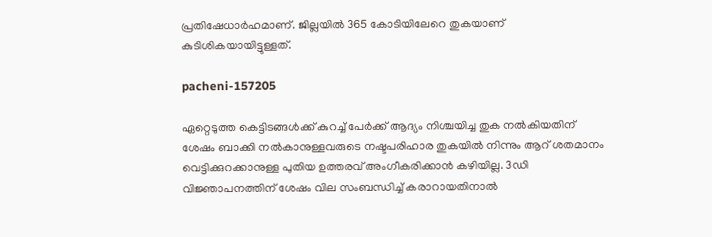പ്രതിഷേധാര്‍ഹമാണ്. ജില്ലയില്‍ 365 കോടിയിലേറെ തുകയാണ് കുടിശികയായിട്ടുള്ളത്.

pacheni-157205

ഏറ്റെടുത്ത കെട്ടിടങ്ങള്‍ക്ക് കുറച്ച് പേര്‍ക്ക് ആദ്യം നിശ്ചയിച്ച തുക നല്‍കിയതിന് ശേഷം ബാക്കി നല്‍കാനുള്ളവരുടെ നഷ്ടപരിഹാര തുകയില്‍ നിന്നും ആറ് ശതമാനം വെട്ടിക്കുറക്കാനുള്ള പുതിയ ഉത്തരവ് അംഗീകരിക്കാന്‍ കഴിയില്ല. 3ഡി വിജ്ഞാപനത്തിന് ശേഷം വില സംബന്ധിച്ച് കരാറായതിനാല്‍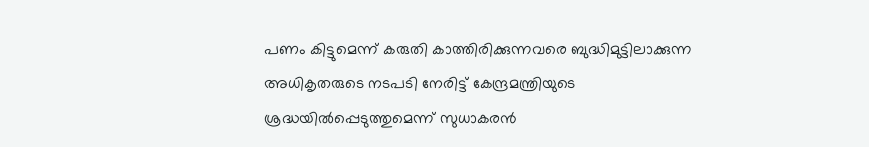പണം കിട്ടുമെന്ന് കരുതി കാത്തിരിക്കുന്നവരെ ബുദ്ധിമുട്ടിലാക്കുന്ന അധികൃതരുടെ നടപടി നേരിട്ട് കേന്ദ്രമന്ത്രിയുടെ ശ്രദ്ധയില്‍പ്പെടുത്തുമെന്ന് സുധാകരന്‍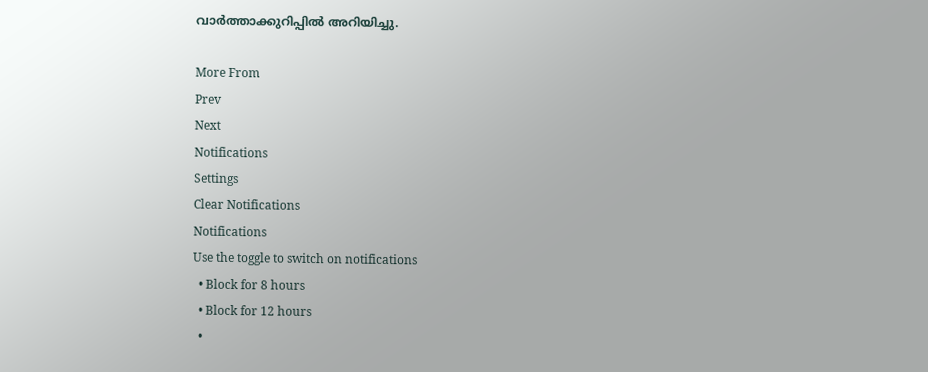വാര്‍ത്താക്കുറിപ്പില്‍ അറിയിച്ചു.

More From
Prev
Next
Notifications
Settings
Clear Notifications
Notifications
Use the toggle to switch on notifications
  • Block for 8 hours
  • Block for 12 hours
  •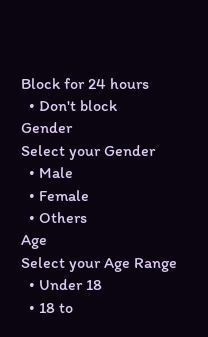Block for 24 hours
  • Don't block
Gender
Select your Gender
  • Male
  • Female
  • Others
Age
Select your Age Range
  • Under 18
  • 18 to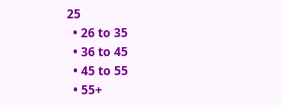25
  • 26 to 35
  • 36 to 45
  • 45 to 55
  • 55+